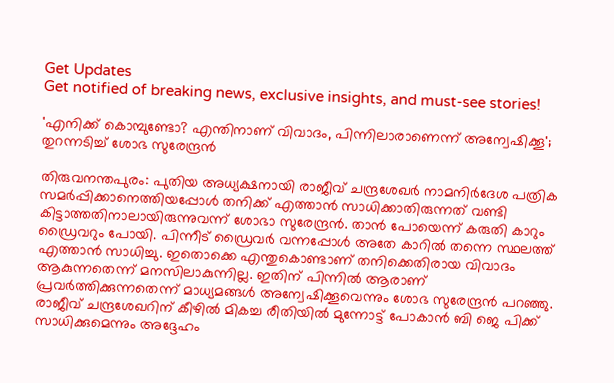Get Updates
Get notified of breaking news, exclusive insights, and must-see stories!

'എനിക്ക് കൊമ്പുണ്ടോ? എന്തിനാണ് വിവാദം, പിന്നിലാരാണെന്ന് അന്വേഷിക്കൂ'; തുറന്നടിച്ച് ശോഭ സുരേന്ദ്രൻ

തിരുവനന്തപുരം: പുതിയ അധ്യക്ഷനായി രാജീവ് ചന്ദ്രശേഖർ നാമനിർദേശ പത്രിക സമർപ്പിക്കാനെത്തിയപ്പോൾ തനിക്ക് എത്താൻ സാധിക്കാതിരുന്നത് വണ്ടി കിട്ടാത്തതിനാലായിരുന്നുവന്ന് ശോഭാ സുരേന്ദ്രൻ. താൻ പോയെന്ന് കരുതി കാറും ഡ്രൈവറും പോയി. പിന്നീട് ഡ്രൈവർ വന്നപ്പോൾ അതേ കാറിൽ തന്നെ സ്ഥലത്ത് എത്താൻ സാധിച്ചു. ഇതൊക്കെ എന്തുകൊണ്ടാണ് തനിക്കെതിരായ വിവാദം ആകുന്നതെന്ന് മനസിലാകുന്നില്ല. ഇതിന് പിന്നിൽ ആരാണ് പ്രവർത്തിക്കുന്നതെന്ന് മാധ്യമങ്ങൾ അന്വേഷിക്കൂവെന്നും ശോഭ സുരേന്ദ്രൻ പറഞ്ഞു. രാജീവ് ചന്ദ്രശേഖറിന് കീഴിൽ മികച്ച രീതിയിൽ മുന്നോട്ട് പോകാൻ ബി ജെ പിക്ക് സാധിക്കുമെന്നും അദ്ദേഹം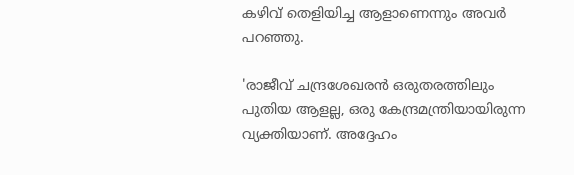കഴിവ് തെളിയിച്ച ആളാണെന്നും അവർ പറഞ്ഞു.

'രാജീവ് ചന്ദ്രശേഖരൻ ഒരുതരത്തിലും പുതിയ ആളല്ല, ഒരു കേന്ദ്രമന്ത്രിയായിരുന്ന വ്യക്തിയാണ്. അദ്ദേഹം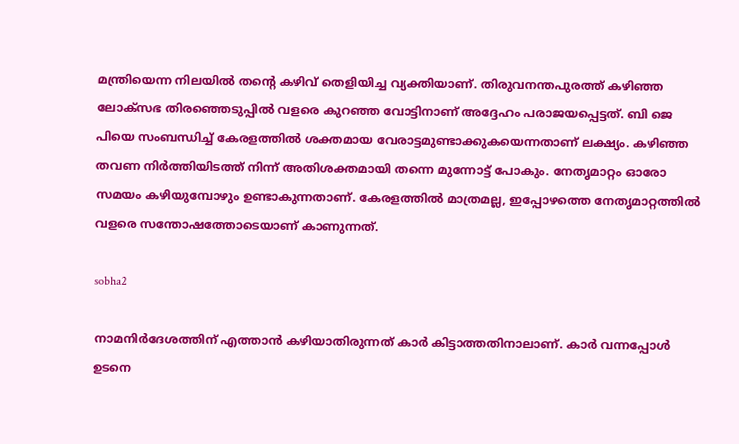മന്ത്രിയെന്ന നിലയിൽ തന്റെ കഴിവ് തെളിയിച്ച വ്യക്തിയാണ്. തിരുവനന്തപുരത്ത് കഴിഞ്ഞ ലോക്സഭ തിരഞ്ഞെടുപ്പിൽ വളരെ കുറഞ്ഞ വോട്ടിനാണ് അദ്ദേഹം പരാജയപ്പെട്ടത്. ബി ജെ പിയെ സംബന്ധിച്ച് കേരളത്തിൽ ശക്തമായ വേരാട്ടമുണ്ടാക്കുകയെന്നതാണ് ലക്ഷ്യം. കഴിഞ്ഞ തവണ നിർത്തിയിടത്ത് നിന്ന് അതിശക്തമായി തന്നെ മുന്നോട്ട് പോകും. നേതൃമാറ്റം ഓരോ സമയം കഴിയുമ്പോഴും ഉണ്ടാകുന്നതാണ്. കേരളത്തിൽ മാത്രമല്ല, ഇപ്പോഴത്തെ നേതൃമാറ്റത്തിൽ വളരെ സന്തോഷത്തോടെയാണ് കാണുന്നത്.

sobha2

നാമനിർദേശത്തിന് എത്താൻ കഴിയാതിരുന്നത് കാർ കിട്ടാത്തതിനാലാണ്. കാര്‍ വന്നപ്പോള്‍ ഉടനെ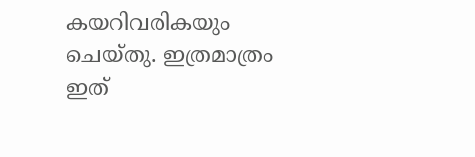കയറിവരികയും ചെയ്തു. ഇത്രമാത്രം ഇത്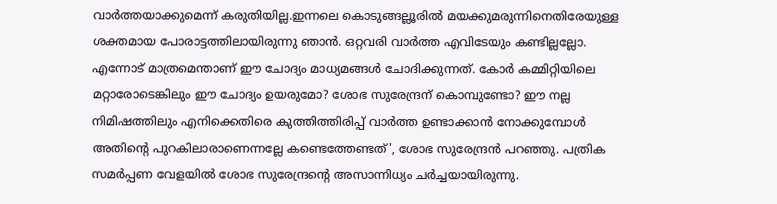വാർത്തയാക്കുമെന്ന് കരുതിയില്ല.ഇന്നലെ കൊടുങ്ങല്ലൂരില്‍ മയക്കുമരുന്നിനെതിരേയുള്ള ശക്തമായ പോരാട്ടത്തിലായിരുന്നു ഞാന്‍. ഒറ്റവരി വാർത്ത എവിടേയും കണ്ടില്ലല്ലോ. എന്നോട് മാത്രമെന്താണ് ഈ ചോദ്യം മാധ്യമങ്ങൾ ചോദിക്കുന്നത്. കോർ കമ്മിറ്റിയിലെ മറ്റാരോടെങ്കിലും ഈ ചോദ്യം ഉയരുമോ? ശോഭ സുരേന്ദ്രന് കൊമ്പുണ്ടോ? ഈ നല്ല നിമിഷത്തിലും എനിക്കെതിരെ കുത്തിത്തിരിപ്പ് വാർത്ത ഉണ്ടാക്കാൻ നോക്കുമ്പോൾ അതിന്റെ പുറകിലാരാണെന്നല്ലേ കണ്ടെത്തേണ്ടത്', ശോഭ സുരേന്ദ്രൻ പറഞ്ഞു. പത്രിക സമർപ്പണ വേളയിൽ ശോഭ സുരേന്ദ്രന്റെ അസാന്നിധ്യം ചർച്ചയായിരുന്നു.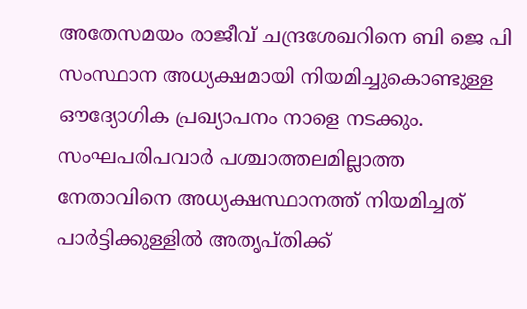അതേസമയം രാജീവ് ചന്ദ്രശേഖറിനെ ബി ജെ പി സംസ്ഥാന അധ്യക്ഷമായി നിയമിച്ചുകൊണ്ടുള്ള ഔദ്യോഗിക പ്രഖ്യാപനം നാളെ നടക്കും. സംഘപരിപവാർ പശ്ചാത്തലമില്ലാത്ത നേതാവിനെ അധ്യക്ഷസ്ഥാനത്ത് നിയമിച്ചത് പാർട്ടിക്കുള്ളിൽ അതൃപ്തിക്ക്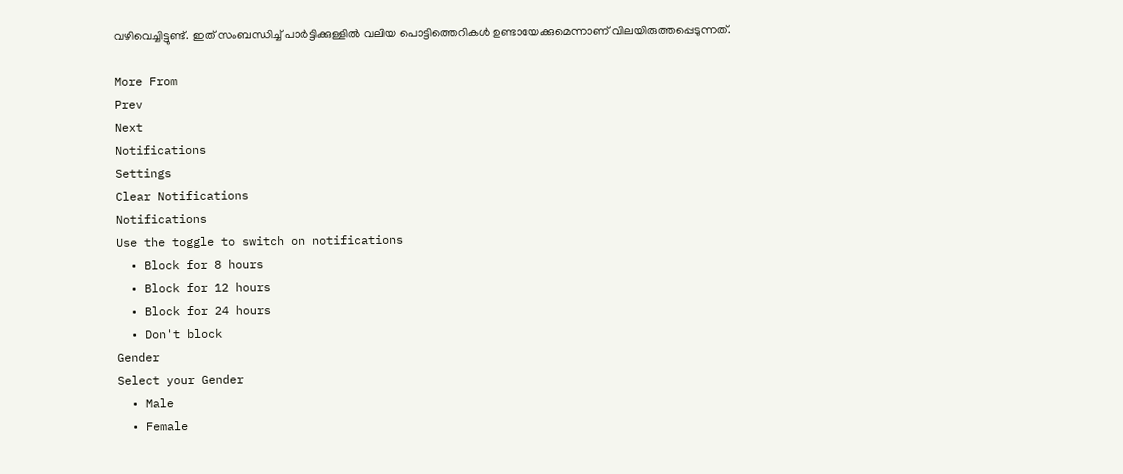വഴിവെച്ചിട്ടുണ്ട്. ഇത് സംബന്ധിച്ച് പാർട്ടിക്കുള്ളിൽ വലിയ പൊട്ടിത്തെറികൾ ഉണ്ടായേക്കുമെന്നാണ് വിലയിരുത്തപ്പെടുന്നത്.

More From
Prev
Next
Notifications
Settings
Clear Notifications
Notifications
Use the toggle to switch on notifications
  • Block for 8 hours
  • Block for 12 hours
  • Block for 24 hours
  • Don't block
Gender
Select your Gender
  • Male
  • Female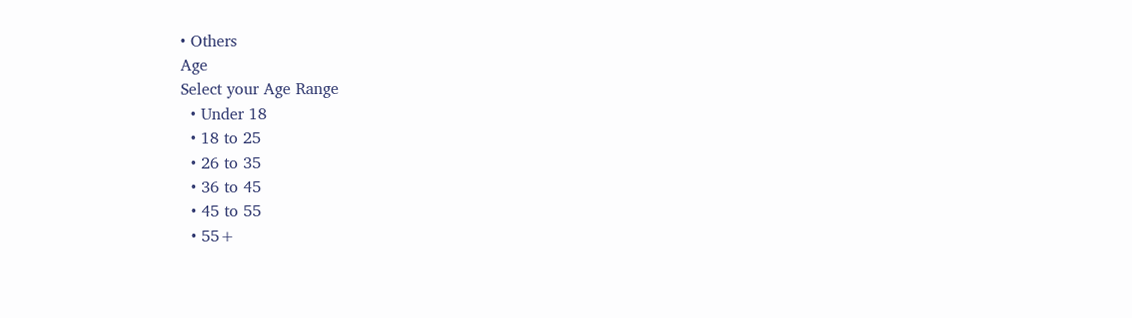• Others
Age
Select your Age Range
  • Under 18
  • 18 to 25
  • 26 to 35
  • 36 to 45
  • 45 to 55
  • 55+